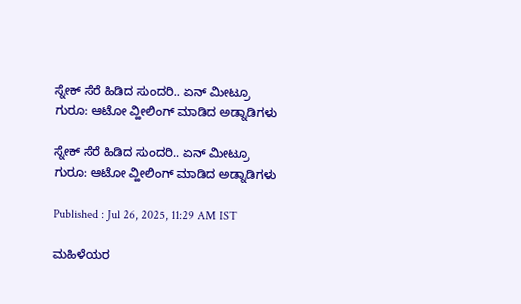ಸ್ನೇಕ್ ಸೆರೆ ಹಿಡಿದ ಸುಂದರಿ.. ಏನ್ ಮೀಟ್ರೂ ಗುರೂ: ಆಟೋ ವ್ಹೀಲಿಂಗ್ ಮಾಡಿದ ಅಡ್ನಾಡಿಗಳು

ಸ್ನೇಕ್ ಸೆರೆ ಹಿಡಿದ ಸುಂದರಿ.. ಏನ್ ಮೀಟ್ರೂ ಗುರೂ: ಆಟೋ ವ್ಹೀಲಿಂಗ್ ಮಾಡಿದ ಅಡ್ನಾಡಿಗಳು

Published : Jul 26, 2025, 11:29 AM IST

ಮಹಿಳೆಯರ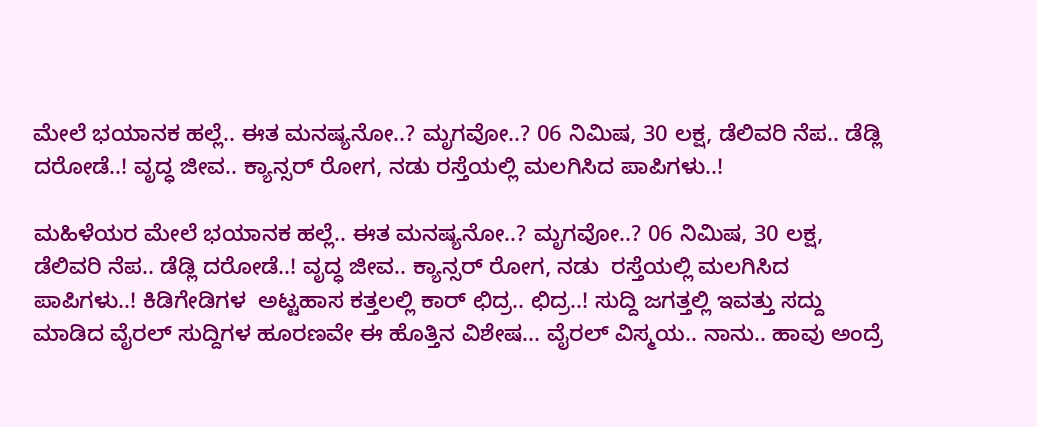ಮೇಲೆ ಭಯಾನಕ ಹಲ್ಲೆ.. ಈತ ಮನಷ್ಯನೋ..? ಮೃಗವೋ..? 06 ನಿಮಿಷ, 30 ಲಕ್ಷ, ಡೆಲಿವರಿ ನೆಪ.. ಡೆಡ್ಲಿ ದರೋಡೆ..! ವೃದ್ಧ ಜೀವ.. ಕ್ಯಾನ್ಸರ್ ರೋಗ, ನಡು ರಸ್ತೆಯಲ್ಲಿ ಮಲಗಿಸಿದ ಪಾಪಿಗಳು..!

ಮಹಿಳೆಯರ ಮೇಲೆ ಭಯಾನಕ ಹಲ್ಲೆ.. ಈತ ಮನಷ್ಯನೋ..? ಮೃಗವೋ..? 06 ನಿಮಿಷ, 30 ಲಕ್ಷ,  ಡೆಲಿವರಿ ನೆಪ.. ಡೆಡ್ಲಿ ದರೋಡೆ..! ವೃದ್ಧ ಜೀವ.. ಕ್ಯಾನ್ಸರ್ ರೋಗ, ನಡು  ರಸ್ತೆಯಲ್ಲಿ ಮಲಗಿಸಿದ ಪಾಪಿಗಳು..! ಕಿಡಿಗೇಡಿಗಳ  ಅಟ್ಟಹಾಸ ಕತ್ತಲಲ್ಲಿ ಕಾರ್ ಛಿದ್ರ.. ಛಿದ್ರ..! ಸುದ್ದಿ ಜಗತ್ತಲ್ಲಿ ಇವತ್ತು ಸದ್ದು ಮಾಡಿದ ವೈರಲ್ ಸುದ್ದಿಗಳ ಹೂರಣವೇ ಈ ಹೊತ್ತಿನ ವಿಶೇಷ... ವೈರಲ್ ವಿಸ್ಮಯ.. ನಾನು.. ಹಾವು ಅಂದ್ರೆ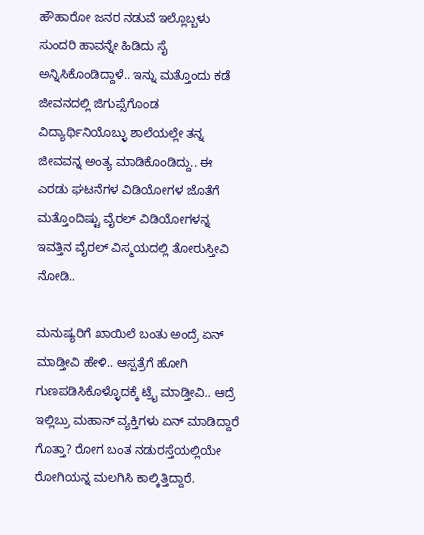ಹೌಹಾರೋ ಜನರ ನಡುವೆ ಇಲ್ಲೊಬ್ಬಳು ಸುಂದರಿ ಹಾವನ್ನೇ ಹಿಡಿದು ಸೈ ಅನ್ನಿಸಿಕೊಂಡಿದ್ದಾಳೆ.. ಇನ್ನು ಮತ್ತೊಂದು ಕಡೆ ಜೀವನದಲ್ಲಿ ಜಿಗುಪ್ಸೆಗೊಂಡ ವಿದ್ಯಾರ್ಥಿನಿಯೊಬ್ಳು ಶಾಲೆಯಲ್ಲೇ ತನ್ನ ಜೀವವನ್ನ ಅಂತ್ಯ ಮಾಡಿಕೊಂಡಿದ್ದು.. ಈ ಎರಡು ಘಟನೆಗಳ ವಿಡಿಯೋಗಳ ಜೊತೆಗೆ  ಮತ್ತೊಂದಿಷ್ಟು ವೈರಲ್ ವಿಡಿಯೋಗಳನ್ನ ಇವತ್ತಿನ ವೈರಲ್ ವಿಸ್ಮಯದಲ್ಲಿ ತೋರುಸ್ತೀವಿ ನೋಡಿ..

ಮನುಷ್ಯರಿಗೆ ಖಾಯಿಲೆ ಬಂತು ಅಂದ್ರೆ ಏನ್ ಮಾಡ್ತೀವಿ ಹೇಳಿ.. ಆಸ್ಪತ್ರೆಗೆ ಹೋಗಿ ಗುಣಪಡಿಸಿಕೊಳ್ಳೊದಕ್ಕೆ ಟ್ರೈ ಮಾಡ್ತೀವಿ.. ಆದ್ರೆ ಇಲ್ಲಿಬ್ರು ಮಹಾನ್ ವ್ಯಕ್ತಿಗಳು ಏನ್ ಮಾಡಿದ್ದಾರೆ ಗೊತ್ತಾ? ರೋಗ ಬಂತ ನಡುರಸ್ತೆಯಲ್ಲಿಯೇ ರೋಗಿಯನ್ನ ಮಲಗಿಸಿ ಕಾಲ್ಕಿತ್ತಿದ್ದಾರೆ.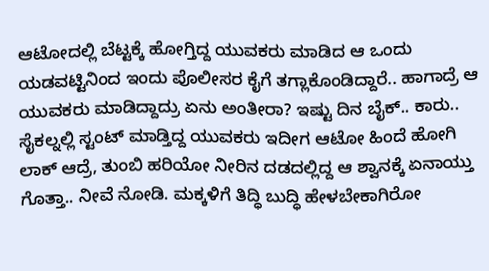ಆಟೋದಲ್ಲಿ ಬೆಟ್ಟಕ್ಕೆ ಹೋಗ್ತಿದ್ದ ಯುವಕರು ಮಾಡಿದ ಆ ಒಂದು ಯಡವಟ್ಟಿನಿಂದ ಇಂದು ಪೊಲೀಸರ ಕೈಗೆ ತಗ್ಲಾಕೊಂಡಿದ್ದಾರೆ.. ಹಾಗಾದ್ರೆ ಆ ಯುವಕರು ಮಾಡಿದ್ದಾದ್ರು ಏನು ಅಂತೀರಾ? ಇಷ್ಟು ದಿನ ಬೈಕ್.. ಕಾರು.. ಸೈಕಲ್ನಲ್ಲಿ ಸ್ಟಂಟ್ ಮಾಡ್ತಿದ್ದ ಯುವಕರು ಇದೀಗ ಆಟೋ ಹಿಂದೆ ಹೋಗಿ ಲಾಕ್ ಆದ್ರೆ, ತುಂಬಿ ಹರಿಯೋ ನೀರಿನ ದಡದಲ್ಲಿದ್ದ ಆ ಶ್ವಾನಕ್ಕೆ ಏನಾಯ್ತು ಗೊತ್ತಾ.. ನೀವೆ ನೋಡಿ. ಮಕ್ಕಳಿಗೆ ತಿದ್ಧಿ ಬುದ್ಧಿ ಹೇಳಬೇಕಾಗಿರೋ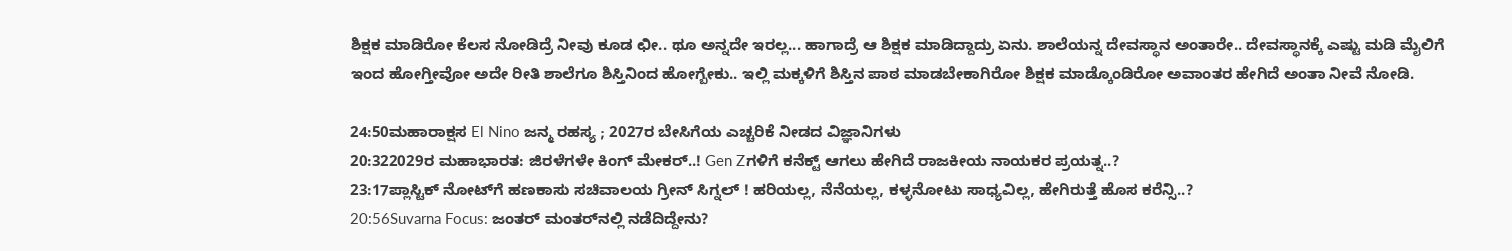ಶಿಕ್ಷಕ ಮಾಡಿರೋ ಕೆಲಸ ನೋಡಿದ್ರೆ ನೀವು ಕೂಡ ಛೀ.. ಥೂ ಅನ್ನದೇ ಇರಲ್ಲ... ಹಾಗಾದ್ರೆ ಆ ಶಿಕ್ಷಕ ಮಾಡಿದ್ದಾದ್ರು ಏನು. ಶಾಲೆಯನ್ನ ದೇವಸ್ಥಾನ ಅಂತಾರೇ.. ದೇವಸ್ಥಾನಕ್ಕೆ ಎಷ್ಟು ಮಡಿ ಮೈಲಿಗೆ ಇಂದ ಹೋಗ್ತೀವೋ ಅದೇ ರೀತಿ ಶಾಲೆಗೂ ಶಿಸ್ತಿನಿಂದ ಹೋಗ್ಬೇಕು.. ಇಲ್ಲಿ ಮಕ್ಕಳಿಗೆ ಶಿಸ್ತಿನ ಪಾಠ ಮಾಡಬೇಕಾಗಿರೋ ಶಿಕ್ಷಕ ಮಾಡ್ಕೊಂಡಿರೋ ಅವಾಂತರ ಹೇಗಿದೆ ಅಂತಾ ನೀವೆ ನೋಡಿ.

24:50ಮಹಾರಾಕ್ಷಸ El Nino ಜನ್ಮ ರಹಸ್ಯ ; 2027ರ ಬೇಸಿಗೆಯ ಎಚ್ಚರಿಕೆ ನೀಡದ ವಿಜ್ಞಾನಿಗಳು
20:322029ರ ಮಹಾಭಾರತ: ಜಿರಳೆಗಳೇ ಕಿಂಗ್ ಮೇಕರ್..! Gen Zಗಳಿಗೆ ಕನೆಕ್ಟ್ ಆಗಲು ಹೇಗಿದೆ ರಾಜಕೀಯ ನಾಯಕರ ಪ್ರಯತ್ನ..?
23:17ಪ್ಲಾಸ್ಟಿಕ್ ನೋಟ್‌ಗೆ ಹಣಕಾಸು ಸಚಿವಾಲಯ ಗ್ರೀನ್ ಸಿಗ್ನಲ್ ! ಹರಿಯಲ್ಲ, ನೆನೆಯಲ್ಲ, ಕಳ್ಳನೋಟು ಸಾಧ್ಯವಿಲ್ಲ, ಹೇಗಿರುತ್ತೆ ಹೊಸ ಕರೆನ್ಸಿ..?
20:56Suvarna Focus: ಜಂತರ್ ಮಂತರ್‌ನಲ್ಲಿ ನಡೆದಿದ್ದೇನು?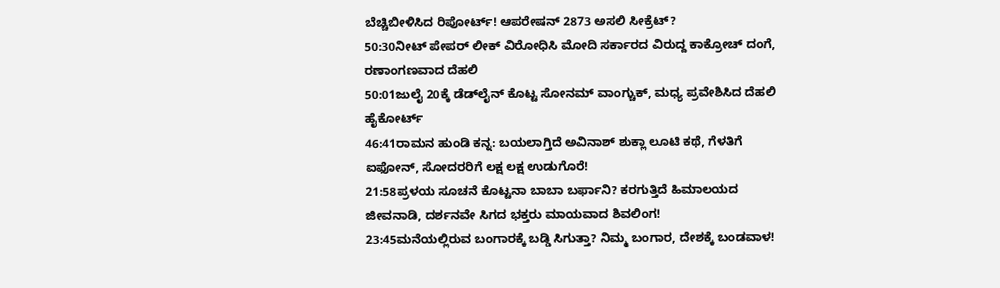ಬೆಚ್ಚಿಬೀಳಿಸಿದ ರಿಪೋರ್ಟ್! ಆಪರೇಷನ್ 2873 ಅಸಲಿ ಸೀಕ್ರೆಟ್?
50:30ನೀಟ್ ಪೇಪರ್ ಲೀಕ್ ವಿರೋಧಿಸಿ ಮೋದಿ ಸರ್ಕಾರದ ವಿರುದ್ದ ಕಾಕ್ರೋಚ್ ದಂಗೆ, ರಣಾಂಗಣವಾದ ದೆಹಲಿ
50:01ಜುಲೈ 20ಕ್ಕೆ ಡೆಡ್‌ಲೈನ್ ಕೊಟ್ಟ ಸೋನಮ್ ವಾಂಗ್ಚುಕ್, ಮಧ್ಯ ಪ್ರವೇಶಿಸಿದ ದೆಹಲಿ ಹೈಕೋರ್ಟ್
46:41ರಾಮನ ಹುಂಡಿ ಕನ್ನ: ಬಯಲಾಗ್ತಿದೆ ಅವಿನಾಶ್ ಶುಕ್ಲಾ ಲೂಟಿ ಕಥೆ, ಗೆಳತಿಗೆ ಐಫೋನ್, ಸೋದರರಿಗೆ ಲಕ್ಷ ಲಕ್ಷ ಉಡುಗೊರೆ!
21:58ಪ್ರಳಯ ಸೂಚನೆ ಕೊಟ್ಟನಾ ಬಾಬಾ ಬರ್ಫಾನಿ? ಕರಗುತ್ತಿದೆ ಹಿಮಾಲಯದ ಜೀವನಾಡಿ, ದರ್ಶನವೇ ಸಿಗದ ಭಕ್ತರು ಮಾಯವಾದ ಶಿವಲಿಂಗ!
23:45ಮನೆಯಲ್ಲಿರುವ ಬಂಗಾರಕ್ಕೆ ಬಡ್ಡಿ ಸಿಗುತ್ತಾ? ನಿಮ್ಮ ಬಂಗಾರ, ದೇಶಕ್ಕೆ ಬಂಡವಾಳ!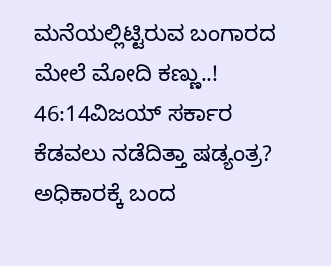ಮನೆಯಲ್ಲಿಟ್ಟಿರುವ ಬಂಗಾರದ ಮೇಲೆ ಮೋದಿ ಕಣ್ಣು..!
46:14ವಿಜಯ್ ಸರ್ಕಾರ ಕೆಡವಲು ನಡೆದಿತ್ತಾ ಷಡ್ಯಂತ್ರ? ಅಧಿಕಾರಕ್ಕೆ ಬಂದ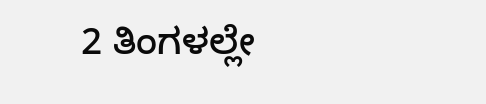2 ತಿಂಗಳಲ್ಲೇ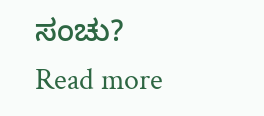ಸಂಚು?
Read more